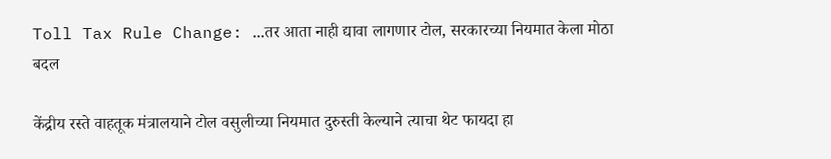Toll Tax Rule Change: ...तर आता नाही द्यावा लागणार टोल, सरकारच्या नियमात केला मोठा बदल

केंद्रीय रस्ते वाहतूक मंत्रालयाने टोल वसुलीच्या नियमात दुरुस्ती केल्याने त्याचा थेट फायदा हा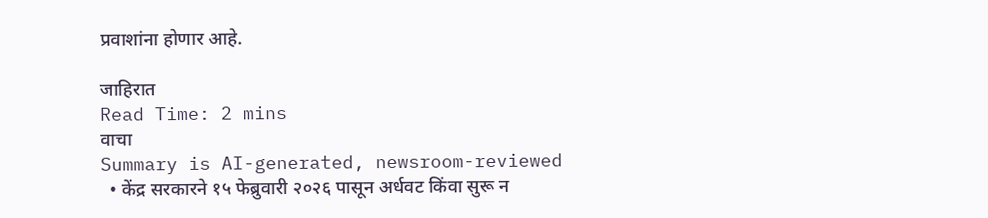प्रवाशांना होणार आहे.

जाहिरात
Read Time: 2 mins
वाचा
Summary is AI-generated, newsroom-reviewed
  • केंद्र सरकारने १५ फेब्रुवारी २०२६ पासून अर्धवट किंवा सुरू न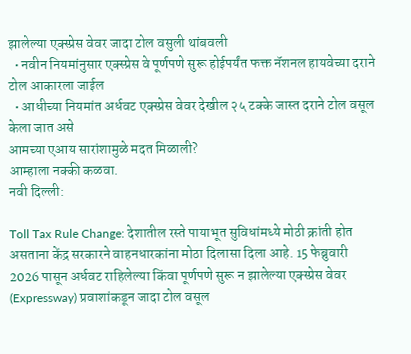झालेल्या एक्स्प्रेस वेवर जादा टोल वसुली थांबवली
  • नवीन नियमांनुसार एक्स्प्रेस वे पूर्णपणे सुरू होईपर्यंत फक्त नॅशनल हायवेच्या दराने टोल आकारला जाईल
  • आधीच्या नियमांत अर्धवट एक्स्प्रेस वेवर देखील २५ टक्के जास्त दराने टोल वसूल केला जात असे
आमच्या एआय सारांशामुळे मदत मिळाली?
आम्हाला नक्की कळवा.
नवी दिल्ली:

Toll Tax Rule Change: देशातील रस्ते पायाभूत सुविधांमध्ये मोठी क्रांती होत असताना केंद्र सरकारने वाहनधारकांना मोठा दिलासा दिला आहे. 15 फेब्रुवारी 2026 पासून अर्धवट राहिलेल्या किंवा पूर्णपणे सुरू न झालेल्या एक्स्प्रेस वेवर (Expressway) प्रवाशांकडून जादा टोल वसूल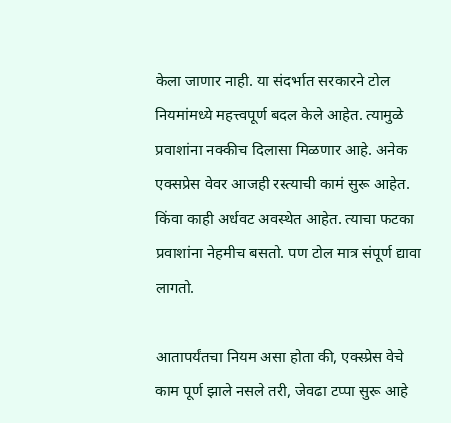केला जाणार नाही. या संदर्भात सरकारने टोल नियमांमध्ये महत्त्वपूर्ण बदल केले आहेत. त्यामुळे प्रवाशांना नक्कीच दिलासा मिळणार आहे. अनेक एक्सप्रेस वेवर आजही रस्त्याची कामं सुरू आहेत. किंवा काही अर्धवट अवस्थेत आहेत. त्याचा फटका प्रवाशांना नेहमीच बसतो. पण टोल मात्र संपूर्ण द्यावा लागतो.

आतापर्यंतचा नियम असा होता की, एक्स्प्रेस वेचे काम पूर्ण झाले नसले तरी, जेवढा टप्पा सुरू आहे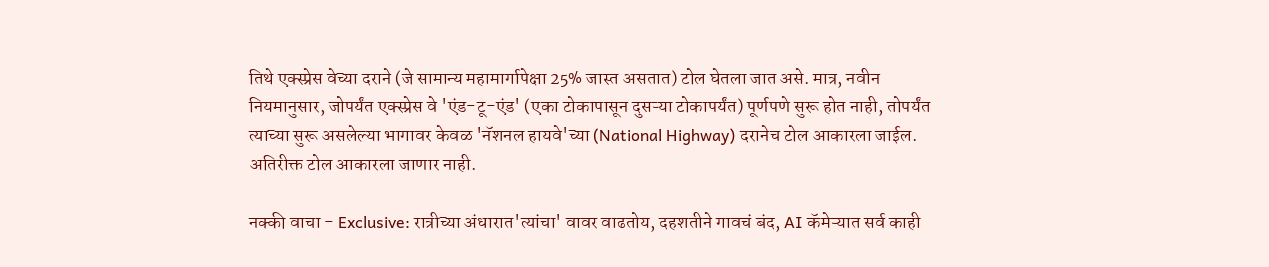तिथे एक्स्प्रेस वेच्या दराने (जे सामान्य महामार्गापेक्षा 25% जास्त असतात) टोल घेतला जात असे. मात्र, नवीन नियमानुसार, जोपर्यंत एक्स्प्रेस वे 'एंड-टू-एंड' (एका टोकापासून दुसऱ्या टोकापर्यंत) पूर्णपणे सुरू होत नाही, तोपर्यंत त्याच्या सुरू असलेल्या भागावर केवळ 'नॅशनल हायवे'च्या (National Highway) दरानेच टोल आकारला जाईल. अतिरीक्त टोल आकारला जाणार नाही.

नक्की वाचा - Exclusive: रात्रीच्या अंधारात'त्यांचा' वावर वाढतोय, दहशतीने गावचं बंद, AI कॅमेऱ्यात सर्व काही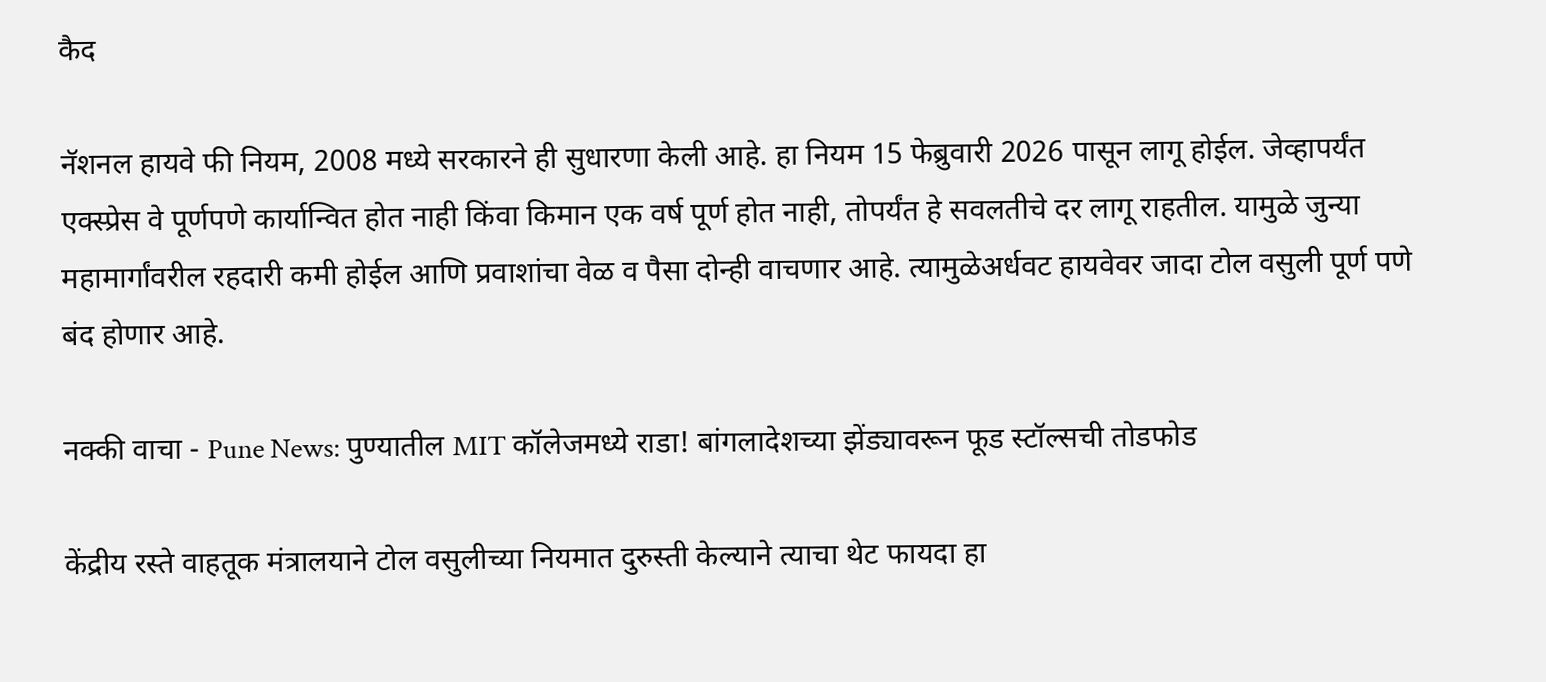कैद

नॅशनल हायवे फी नियम, 2008 मध्ये सरकारने ही सुधारणा केली आहे. हा नियम 15 फेब्रुवारी 2026 पासून लागू होईल. जेव्हापर्यंत एक्स्प्रेस वे पूर्णपणे कार्यान्वित होत नाही किंवा किमान एक वर्ष पूर्ण होत नाही, तोपर्यंत हे सवलतीचे दर लागू राहतील. यामुळे जुन्या महामार्गांवरील रहदारी कमी होईल आणि प्रवाशांचा वेळ व पैसा दोन्ही वाचणार आहे. त्यामुळेअर्धवट हायवेवर जादा टोल वसुली पूर्ण पणे बंद होणार आहे.

नक्की वाचा - Pune News: पुण्यातील MIT कॉलेजमध्ये राडा! बांगलादेशच्या झेंड्यावरून फूड स्टॉल्सची तोडफोड

केंद्रीय रस्ते वाहतूक मंत्रालयाने टोल वसुलीच्या नियमात दुरुस्ती केल्याने त्याचा थेट फायदा हा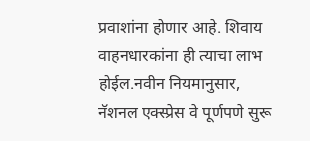प्रवाशांना होणार आहे. शिवाय वाहनधारकांना ही त्याचा लाभ होईल.नवीन नियमानुसार, नॅशनल एक्स्प्रेस वे पूर्णपणे सुरू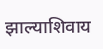झाल्याशिवाय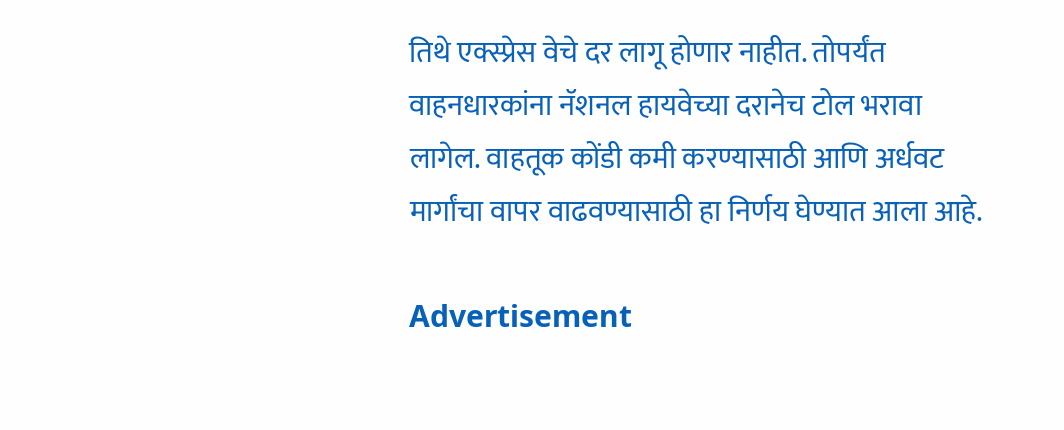तिथे एक्स्प्रेस वेचे दर लागू होणार नाहीत. तोपर्यंत वाहनधारकांना नॅशनल हायवेच्या दरानेच टोल भरावा लागेल. वाहतूक कोंडी कमी करण्यासाठी आणि अर्धवट मार्गांचा वापर वाढवण्यासाठी हा निर्णय घेण्यात आला आहे.

Advertisement